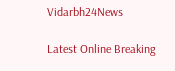Vidarbh24News

Latest Online Breaking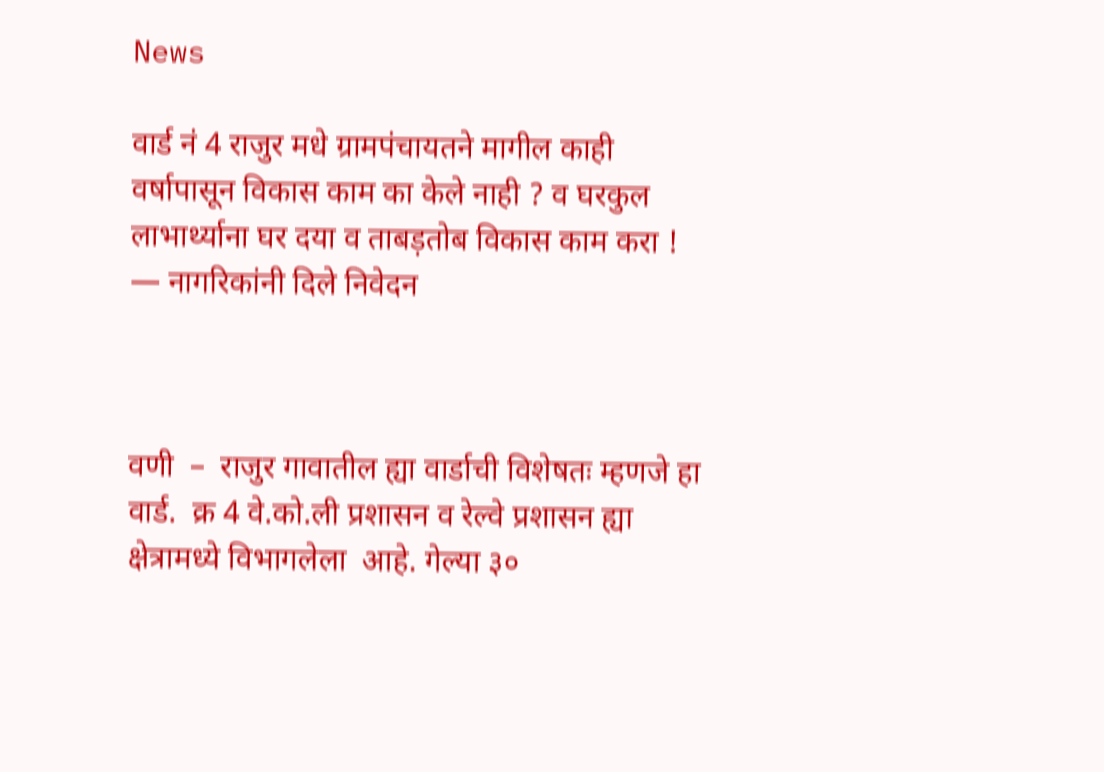News

वार्ड नं 4 राजुर मधे ग्रामपंचायतने मागील काही वर्षापासून विकास काम का केले नाही ? व घरकुल लाभार्थ्याना घर दया व ताबड़तोब विकास काम करा ! — नागरिकांनी दिले निवेदन



वणी  –  राजुर गावातील ह्या वार्डाची विशेषतः म्हणजे हा वार्ड.  क्र 4 वे.को.ली प्रशासन व रेल्वे प्रशासन ह्या क्षेत्रामध्ये विभागलेला  आहे. गेल्या ३०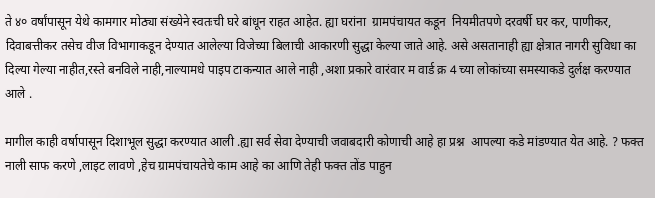ते ४० वर्षांपासून येथे कामगार मोठ्या संख्येने स्वतःची घरे बांधून राहत आहेत. ह्या घरांना  ग्रामपंचायत कडून  नियमीतपणे दरवर्षी घर कर, पाणीकर, दिवाबत्तीकर तसेच वीज विभागाकडून देण्यात आलेल्या विजेच्या बिलाची आकारणी सुद्धा केल्या जाते आहे. असे असतानाही ह्या क्षेत्रात नागरी सुविधा का दिल्या गेल्या नाहीत,रस्ते बनविले नाही,नाल्यामधे पाइप टाकन्यात आले नाही ,अशा प्रकारे वारंवार म वार्ड क्र 4 च्या लोकांच्या समस्याकडे दुर्लक्ष करण्यात आले .

मागील काही वर्षापासून दिशाभूल सुद्धा करण्यात आली .ह्या सर्व सेवा देण्याची जवाबदारी कोणाची आहे हा प्रश्न  आपल्या कडे मांडण्यात येत आहे. ? फक्त नाली साफ करणे ,लाइट लावणे ,हेच ग्रामपंचायतेचे काम आहे का आणि तेही फक्त तोंड पाहुन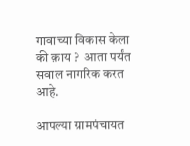गावाच्या विकास केला की क़ाय ?  आता पर्यंत सवाल नागरिक करत आहे.

आपल्या ग्रामपंचायत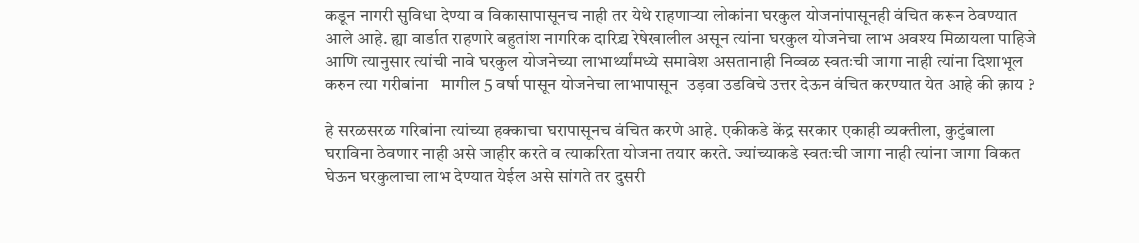कडून नागरी सुविधा देण्या व विकासापासूनच नाही तर येथे राहणाऱ्या लोकांना घरकुल योजनांपासूनही वंचित करून ठेवण्यात आले आहे. ह्या वार्डात राहणारे बहुतांश नागरिक दारिद्र्य रेषेखालील असून त्यांना घरकुल योजनेचा लाभ अवश्य मिळायला पाहिजे आणि त्यानुसार त्यांची नावे घरकुल योजनेच्या लाभार्थ्यांमध्ये समावेश असतानाही निव्वळ स्वतःची जागा नाही त्यांना दिशाभूल करुन त्या गरीबांना   मागील 5 वर्षा पासून योजनेचा लाभापासून  उड़वा उडविचे उत्तर देऊन वंचित करण्यात येत आहे की क़ाय ?

हे सरळसरळ गरिबांना त्यांच्या हक्काचा घरापासूनच वंचित करणे आहे. एकीकडे केंद्र सरकार एकाही व्यक्तीला, कुटुंबाला घराविना ठेवणार नाही असे जाहीर करते व त्याकरिता योजना तयार करते. ज्यांच्याकडे स्वतःची जागा नाही त्यांना जागा विकत घेऊन घरकुलाचा लाभ देण्यात येईल असे सांगते तर दुसरी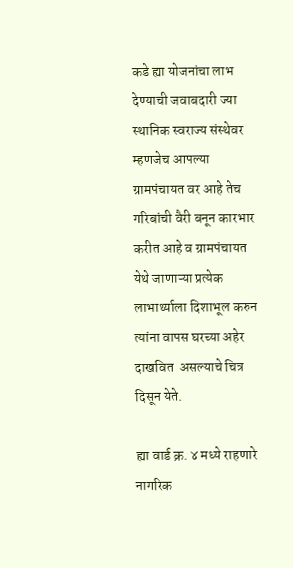कडे ह्या योजनांचा लाभ देण्याची जवाबदारी ज्या स्थानिक स्वराज्य संस्थेवर म्हणजेच आपल्या ग्रामपंचायत वर आहे तेच गरिबांची वैरी बनून कारभार करीत आहे व ग्रामपंचायत येथे जाणाऱ्या प्रत्येक लाभार्थ्याला दिशाभूल करुन त्यांना वापस घरच्या अहेर दाखवित  असल्याचे चित्र दिसून येते.

ह्या वार्ड क्र. ४ मध्ये राहणारे नागरिक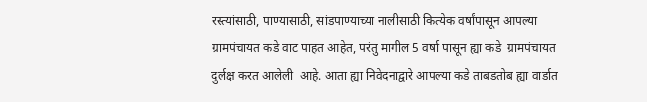रस्त्यांसाठी, पाण्यासाठी, सांडपाण्याच्या नालीसाठी कित्येक वर्षांपासून आपल्या ग्रामपंचायत कडे वाट पाहत आहेत, परंतु मागील 5 वर्षा पासून ह्या कडे  ग्रामपंचायत दुर्लक्ष करत आलेली  आहे. आता ह्या निवेदनाद्वारे आपल्या कडे ताबडतोब ह्या वार्डात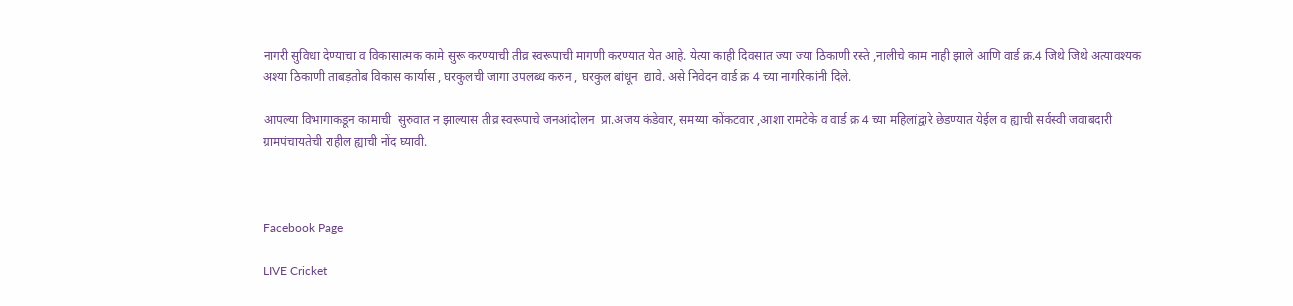नागरी सुविधा देण्याचा व विकासात्मक कामे सुरू करण्याची तीव्र स्वरूपाची मागणी करण्यात येत आहे. येत्या काही दिवसात ज्या ज्या ठिकाणी रस्ते ,नालीचे काम नाही झाले आणि वार्ड क्र.4 जिथे जिथे अत्यावश्यक अश्या ठिकाणी ताबड़तोब विकास कार्यास , घरकुलची जागा उपलब्ध करुन , घरकुल बांधून  द्यावे. असे निवेदन वार्ड क्र 4 च्या नागरिकांनी दिले.

आपल्या विभागाकडून कामाची  सुरुवात न झाल्यास तीव्र स्वरूपाचे जनआंदोलन  प्रा.अजय कंडेवार, समय्या कोंकटवार ,आशा रामटेके व वार्ड क्र 4 च्या महिलांद्वारे छेडण्यात येईल व ह्याची सर्वस्वी जवाबदारी ग्रामपंचायतेची राहील ह्याची नोंद घ्यावी.



Facebook Page

LIVE Cricket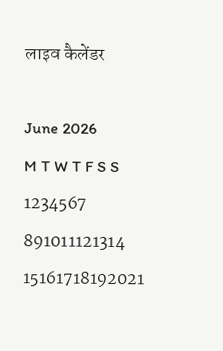लाइव कैलेंडर

June 2026
M T W T F S S
1234567
891011121314
15161718192021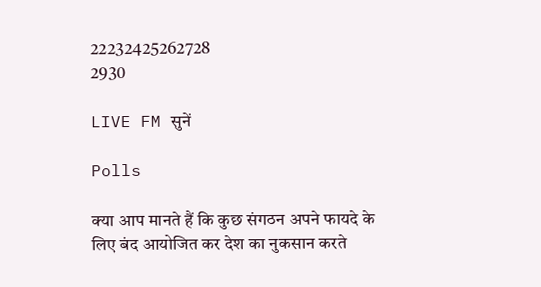22232425262728
2930

LIVE FM सुनें

Polls

क्या आप मानते हैं कि कुछ संगठन अपने फायदे के लिए बंद आयोजित कर देश का नुकसान करते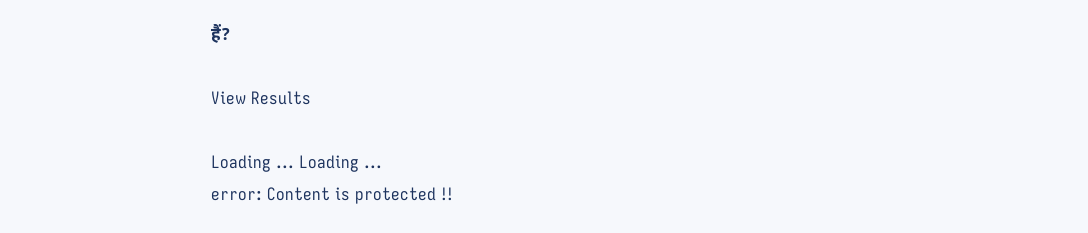हैं?

View Results

Loading ... Loading ...
error: Content is protected !!